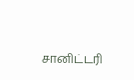சானிட்டரி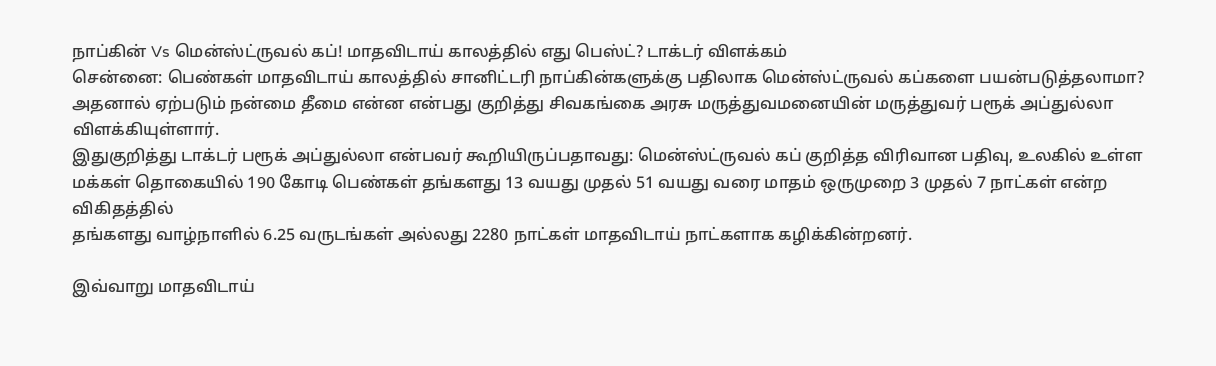நாப்கின் Vs மென்ஸ்ட்ருவல் கப்! மாதவிடாய் காலத்தில் எது பெஸ்ட்? டாக்டர் விளக்கம்
சென்னை: பெண்கள் மாதவிடாய் காலத்தில் சானிட்டரி நாப்கின்களுக்கு பதிலாக மென்ஸ்ட்ருவல் கப்களை பயன்படுத்தலாமா? அதனால் ஏற்படும் நன்மை தீமை என்ன என்பது குறித்து சிவகங்கை அரசு மருத்துவமனையின் மருத்துவர் பரூக் அப்துல்லா விளக்கியுள்ளார்.
இதுகுறித்து டாக்டர் பரூக் அப்துல்லா என்பவர் கூறியிருப்பதாவது: மென்ஸ்ட்ருவல் கப் குறித்த விரிவான பதிவு, உலகில் உள்ள மக்கள் தொகையில் 190 கோடி பெண்கள் தங்களது 13 வயது முதல் 51 வயது வரை மாதம் ஒருமுறை 3 முதல் 7 நாட்கள் என்ற விகிதத்தில்
தங்களது வாழ்நாளில் 6.25 வருடங்கள் அல்லது 2280 நாட்கள் மாதவிடாய் நாட்களாக கழிக்கின்றனர்.

இவ்வாறு மாதவிடாய்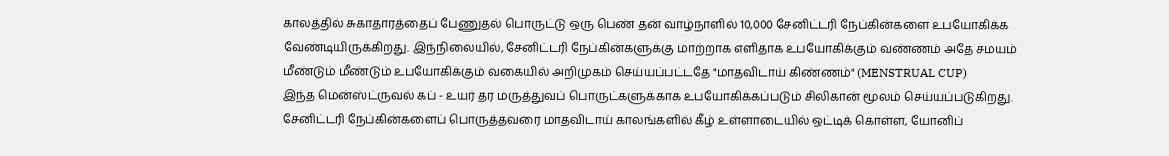காலத்தில் சுகாதாரத்தைப் பேணுதல் பொருட்டு ஒரு பெண் தன் வாழ்நாளில் 10,000 சேனிட்டரி நேப்கின்களை உபயோகிக்க வேண்டியிருக்கிறது. இந்நிலையில், சேனிட்டரி நேப்கின்களுக்கு மாற்றாக எளிதாக உபயோகிக்கும் வண்ணம் அதே சமயம் மீண்டும் மீண்டும் உபயோகிக்கும் வகையில் அறிமுகம் செய்யப்பட்டதே "மாதவிடாய் கிண்ணம்" (MENSTRUAL CUP)
இந்த மென்ஸ்ட்ருவல் கப் - உயர் தர மருத்துவப் பொருட்களுக்காக உபயோகிக்கப்படும் சிலிகான் மூலம் செய்யப்படுகிறது. சேனிட்டரி நேப்கின்களைப் பொருத்தவரை மாதவிடாய் காலங்களில் கீழ் உள்ளாடையில் ஒட்டிக் கொள்ள, யோனிப்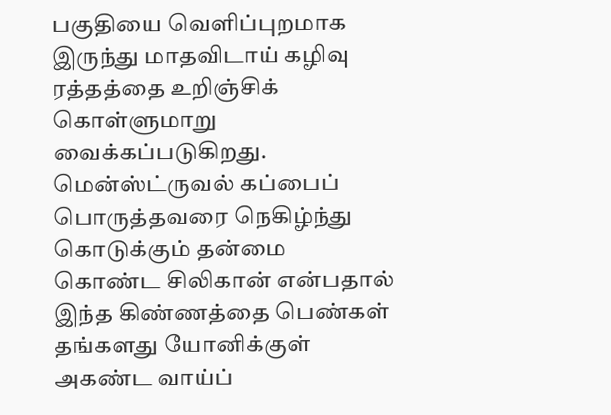பகுதியை வெளிப்புறமாக இருந்து மாதவிடாய் கழிவு ரத்தத்தை உறிஞ்சிக் கொள்ளுமாறு வைக்கப்படுகிறது.
மென்ஸ்ட்ருவல் கப்பைப் பொருத்தவரை நெகிழ்ந்து கொடுக்கும் தன்மை கொண்ட சிலிகான் என்பதால் இந்த கிண்ணத்தை பெண்கள் தங்களது யோனிக்குள் அகண்ட வாய்ப்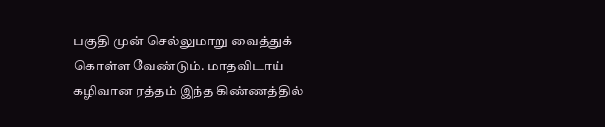பகுதி முன் செல்லுமாறு வைத்துக் கொள்ள வேண்டும். மாதவிடாய் கழிவான ரத்தம் இந்த கிண்ணத்தில்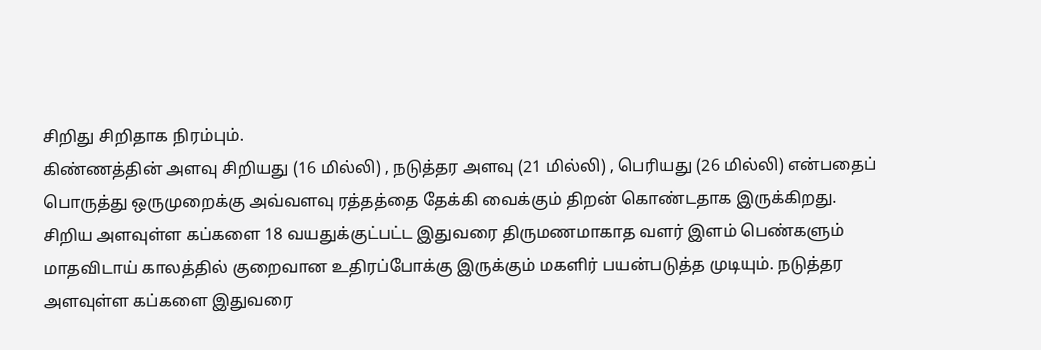சிறிது சிறிதாக நிரம்பும்.
கிண்ணத்தின் அளவு சிறியது (16 மில்லி) , நடுத்தர அளவு (21 மில்லி) , பெரியது (26 மில்லி) என்பதைப் பொருத்து ஒருமுறைக்கு அவ்வளவு ரத்தத்தை தேக்கி வைக்கும் திறன் கொண்டதாக இருக்கிறது.
சிறிய அளவுள்ள கப்களை 18 வயதுக்குட்பட்ட இதுவரை திருமணமாகாத வளர் இளம் பெண்களும் மாதவிடாய் காலத்தில் குறைவான உதிரப்போக்கு இருக்கும் மகளிர் பயன்படுத்த முடியும். நடுத்தர அளவுள்ள கப்களை இதுவரை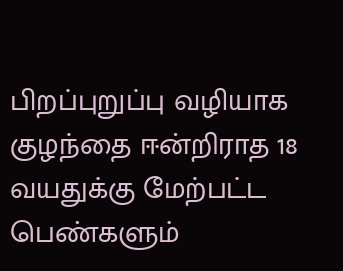பிறப்புறுப்பு வழியாக குழந்தை ஈன்றிராத 18 வயதுக்கு மேற்பட்ட பெண்களும்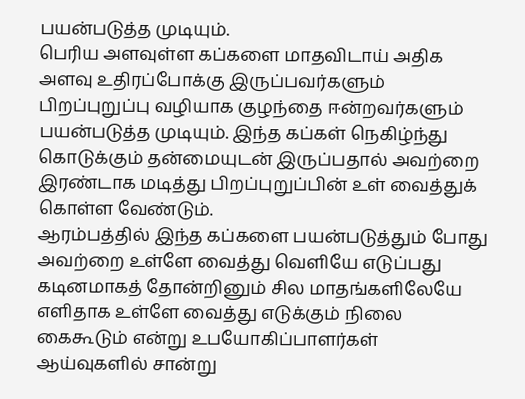பயன்படுத்த முடியும்.
பெரிய அளவுள்ள கப்களை மாதவிடாய் அதிக அளவு உதிரப்போக்கு இருப்பவர்களும் பிறப்புறுப்பு வழியாக குழந்தை ஈன்றவர்களும் பயன்படுத்த முடியும். இந்த கப்கள் நெகிழ்ந்து கொடுக்கும் தன்மையுடன் இருப்பதால் அவற்றை இரண்டாக மடித்து பிறப்புறுப்பின் உள் வைத்துக் கொள்ள வேண்டும்.
ஆரம்பத்தில் இந்த கப்களை பயன்படுத்தும் போது அவற்றை உள்ளே வைத்து வெளியே எடுப்பது கடினமாகத் தோன்றினும் சில மாதங்களிலேயே எளிதாக உள்ளே வைத்து எடுக்கும் நிலை கைகூடும் என்று உபயோகிப்பாளர்கள் ஆய்வுகளில் சான்று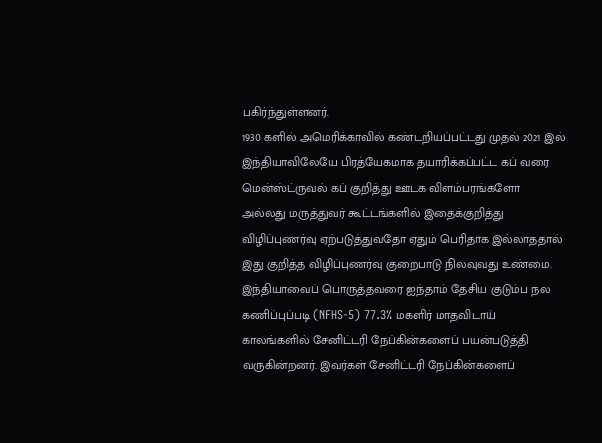பகிர்ந்துள்ளனர்.
1930 களில் அமெரிக்காவில் கண்டறியப்பட்டது முதல் 2021 இல் இந்தியாவிலேயே பிரத்யேகமாக தயாரிக்கப்பட்ட கப் வரை மென்ஸ்ட்ருவல் கப் குறித்து ஊடக விளம்பரங்களோ அல்லது மருத்துவர் கூட்டங்களில் இதைக்குறித்து விழிப்புணர்வு ஏற்படுத்துவதோ ஏதும் பெரிதாக இல்லாததால் இது குறித்த விழிப்புணர்வு குறைபாடு நிலவுவது உண்மை.
இந்தியாவைப் பொருத்தவரை ஐந்தாம் தேசிய குடும்ப நல கணிப்புப்படி (NFHS-5) 77.3% மகளிர் மாதவிடாய் காலங்களில் சேனிட்டரி நேப்கின்களைப் பயன்படுத்தி வருகின்றனர். இவர்கள் சேனிட்டரி நேப்கின்களைப்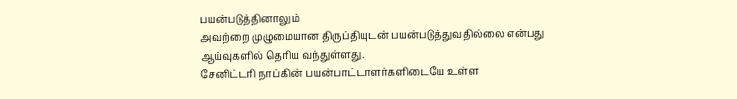பயன்படுத்தினாலும்
அவற்றை முழுமையான திருப்தியுடன் பயன்படுத்துவதில்லை என்பது ஆய்வுகளில் தெரிய வந்துள்ளது.
சேனிட்டரி நாப்கின் பயன்பாட்டாளர்களிடையே உள்ள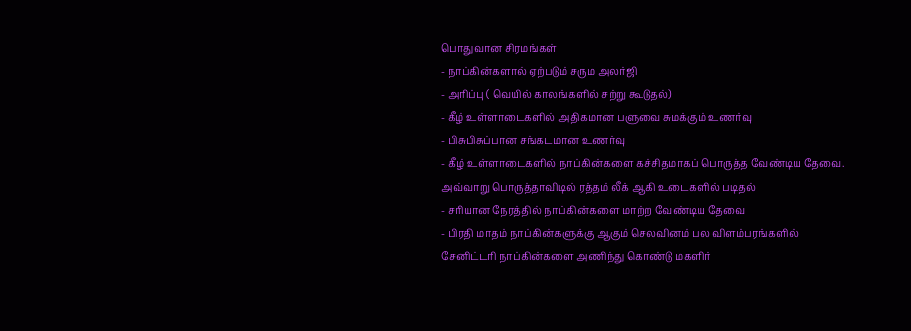பொதுவான சிரமங்கள்
- நாப்கின்களால் ஏற்படும் சரும அலர்ஜி
- அரிப்பு ( வெயில் காலங்களில் சற்று கூடுதல்)
- கீழ் உள்ளாடைகளில் அதிகமான பளுவை சுமக்கும் உணர்வு
- பிசுபிசுப்பான சங்கடமான உணர்வு
- கீழ் உள்ளாடைகளில் நாப்கின்களை கச்சிதமாகப் பொருத்த வேண்டிய தேவை. அவ்வாறு பொருத்தாவிடில் ரத்தம் லீக் ஆகி உடைகளில் படிதல்
- சரியான நேரத்தில் நாப்கின்களை மாற்ற வேண்டிய தேவை
- பிரதி மாதம் நாப்கின்களுக்கு ஆகும் செலவினம் பல விளம்பரங்களில் சேனிட்டரி நாப்கின்களை அணிந்து கொண்டு மகளிர்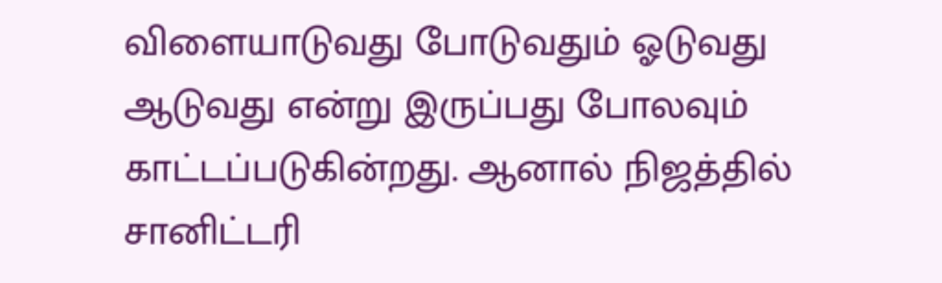விளையாடுவது போடுவதும் ஓடுவது ஆடுவது என்று இருப்பது போலவும் காட்டப்படுகின்றது. ஆனால் நிஜத்தில் சானிட்டரி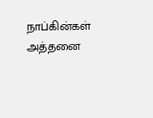நாப்கின்கள் அத்தனை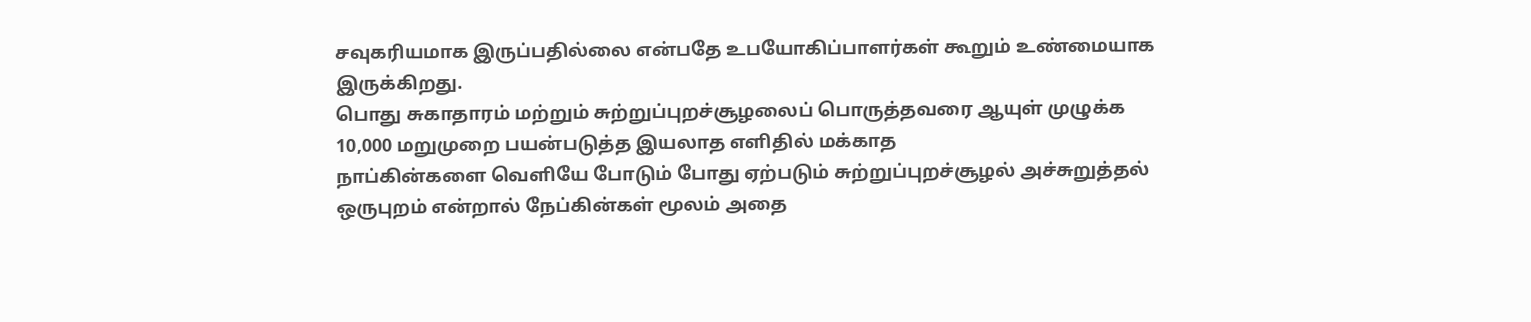சவுகரியமாக இருப்பதில்லை என்பதே உபயோகிப்பாளர்கள் கூறும் உண்மையாக இருக்கிறது.
பொது சுகாதாரம் மற்றும் சுற்றுப்புறச்சூழலைப் பொருத்தவரை ஆயுள் முழுக்க 10,000 மறுமுறை பயன்படுத்த இயலாத எளிதில் மக்காத
நாப்கின்களை வெளியே போடும் போது ஏற்படும் சுற்றுப்புறச்சூழல் அச்சுறுத்தல் ஒருபுறம் என்றால் நேப்கின்கள் மூலம் அதை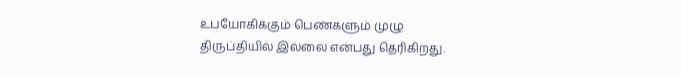உபயோகிக்கும் பெண்களும் முழு திருப்தியில் இல்லை என்பது தெரிகிறது.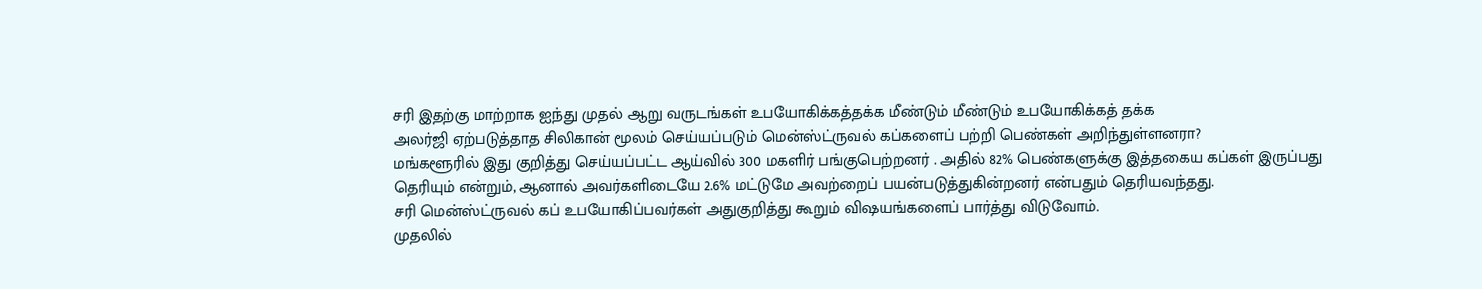சரி இதற்கு மாற்றாக ஐந்து முதல் ஆறு வருடங்கள் உபயோகிக்கத்தக்க மீண்டும் மீண்டும் உபயோகிக்கத் தக்க
அலர்ஜி ஏற்படுத்தாத சிலிகான் மூலம் செய்யப்படும் மென்ஸ்ட்ருவல் கப்களைப் பற்றி பெண்கள் அறிந்துள்ளனரா?
மங்களூரில் இது குறித்து செய்யப்பட்ட ஆய்வில் 300 மகளிர் பங்குபெற்றனர் . அதில் 82% பெண்களுக்கு இத்தகைய கப்கள் இருப்பது தெரியும் என்றும், ஆனால் அவர்களிடையே 2.6% மட்டுமே அவற்றைப் பயன்படுத்துகின்றனர் என்பதும் தெரியவந்தது.
சரி மென்ஸ்ட்ருவல் கப் உபயோகிப்பவர்கள் அதுகுறித்து கூறும் விஷயங்களைப் பார்த்து விடுவோம்.
முதலில்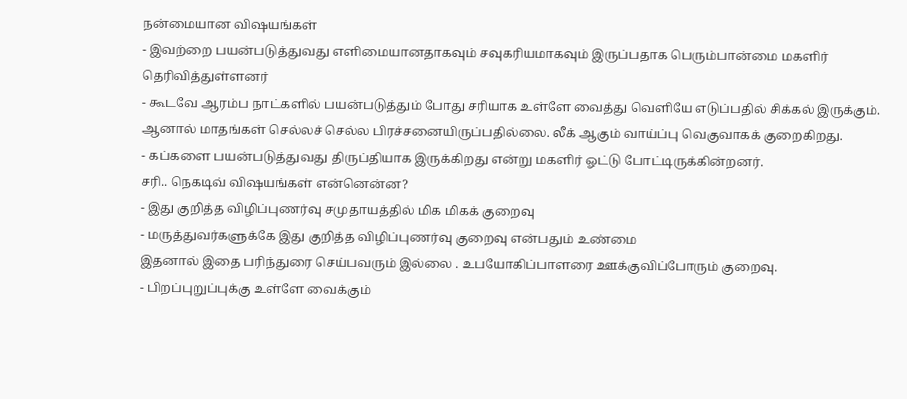நன்மையான விஷயங்கள்
- இவற்றை பயன்படுத்துவது எளிமையானதாகவும் சவுகரியமாகவும் இருப்பதாக பெரும்பான்மை மகளிர் தெரிவித்துள்ளனர்
- கூடவே ஆரம்ப நாட்களில் பயன்படுத்தும் போது சரியாக உள்ளே வைத்து வெளியே எடுப்பதில் சிக்கல் இருக்கும். ஆனால் மாதங்கள் செல்லச் செல்ல பிரச்சனையிருப்பதில்லை. லீக் ஆகும் வாய்ப்பு வெகுவாகக் குறைகிறது.
- கப்களை பயன்படுத்துவது திருப்தியாக இருக்கிறது என்று மகளிர் ஓட்டு போட்டிருக்கின்றனர்.
சரி.. நெகடிவ் விஷயங்கள் என்னென்ன?
- இது குறித்த விழிப்புணர்வு சமுதாயத்தில் மிக மிகக் குறைவு
- மருத்துவர்களுக்கே இது குறித்த விழிப்புணர்வு குறைவு என்பதும் உண்மை
இதனால் இதை பரிந்துரை செய்பவரும் இல்லை . உபயோகிப்பாளரை ஊக்குவிப்போரும் குறைவு.
- பிறப்புறுப்புக்கு உள்ளே வைக்கும்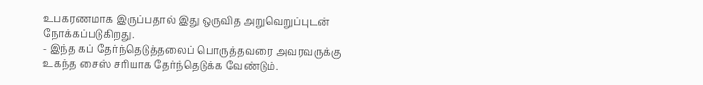உபகரணமாக இருப்பதால் இது ஒருவித அறுவெறுப்புடன் நோக்கப்படுகிறது.
- இந்த கப் தேர்ந்தெடுத்தலைப் பொருத்தவரை அவரவருக்கு உகந்த சைஸ் சரியாக தேர்ந்தெடுக்க வேண்டும்.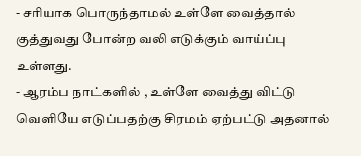- சரியாக பொருந்தாமல் உள்ளே வைத்தால்
குத்துவது போன்ற வலி எடுக்கும் வாய்ப்பு உள்ளது.
- ஆரம்ப நாட்களில் , உள்ளே வைத்து விட்டு வெளியே எடுப்பதற்கு சிரமம் ஏற்பட்டு அதனால்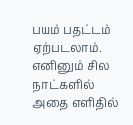பயம் பதட்டம் ஏற்படலாம். எனினும் சில நாட்களில் அதை எளிதில்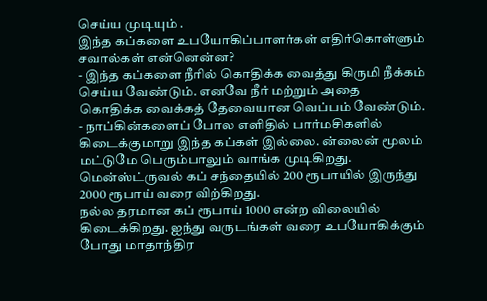செய்ய முடியும் .
இந்த கப்களை உபயோகிப்பாளர்கள் எதிர்கொள்ளும் சவால்கள் என்னென்ன?
- இந்த கப்களை நீரில் கொதிக்க வைத்து கிருமி நீக்கம் செய்ய வேண்டும். எனவே நீர் மற்றும் அதை கொதிக்க வைக்கத் தேவையான வெப்பம் வேண்டும்.
- நாப்கின்களைப் போல எளிதில் பார்மசிகளில் கிடைக்குமாறு இந்த கப்கள் இல்லை. ன்லைன் மூலம் மட்டுமே பெரும்பாலும் வாங்க முடிகிறது. மென்ஸ்ட்ருவல் கப் சந்தையில் 200 ரூபாயில் இருந்து 2000 ரூபாய் வரை விற்கிறது.
நல்ல தரமான கப் ரூபாய் 1000 என்ற விலையில் கிடைக்கிறது. ஐந்து வருடங்கள் வரை உபயோகிக்கும் போது மாதாந்திர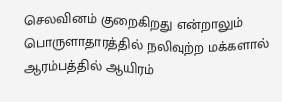செலவினம் குறைகிறது என்றாலும் பொருளாதாரத்தில் நலிவுற்ற மக்களால் ஆரம்பத்தில் ஆயிரம்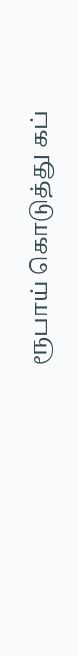ரூபாய் கொடுத்து கப்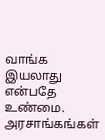வாங்க இயலாது என்பதே உண்மை.
அரசாங்கங்கள்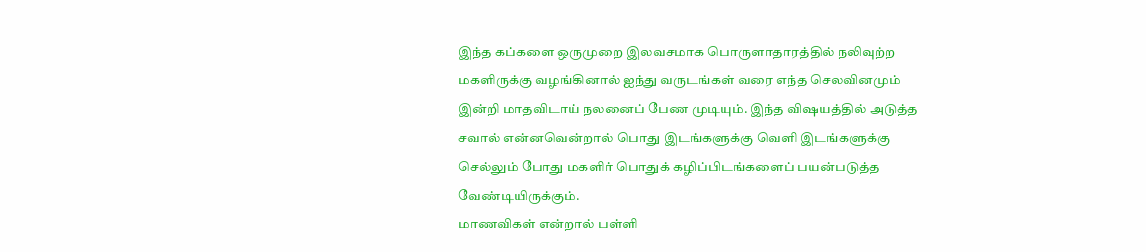இந்த கப்களை ஒருமுறை இலவசமாக பொருளாதாரத்தில் நலிவுற்ற மகளிருக்கு வழங்கினால் ஐந்து வருடங்கள் வரை எந்த செலவினமும் இன்றி மாதவிடாய் நலனைப் பேண முடியும். இந்த விஷயத்தில் அடுத்த சவால் என்னவென்றால் பொது இடங்களுக்கு வெளி இடங்களுக்கு செல்லும் போது மகளிர் பொதுக் கழிப்பிடங்களைப் பயன்படுத்த வேண்டியிருக்கும்.
மாணவிகள் என்றால் பள்ளி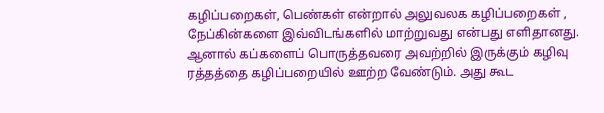கழிப்பறைகள், பெண்கள் என்றால் அலுவலக கழிப்பறைகள் , நேப்கின்களை இவ்விடங்களில் மாற்றுவது என்பது எளிதானது. ஆனால் கப்களைப் பொருத்தவரை அவற்றில் இருக்கும் கழிவு ரத்தத்தை கழிப்பறையில் ஊற்ற வேண்டும். அது கூட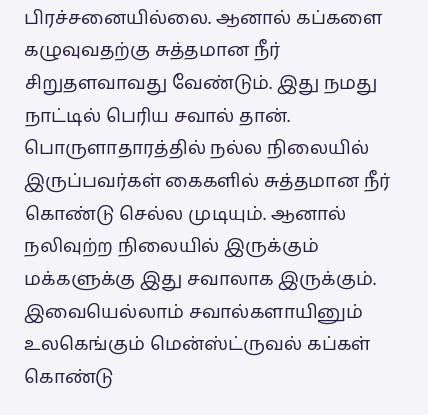பிரச்சனையில்லை. ஆனால் கப்களை கழுவுவதற்கு சுத்தமான நீர் சிறுதளவாவது வேண்டும். இது நமது நாட்டில் பெரிய சவால் தான்.
பொருளாதாரத்தில் நல்ல நிலையில் இருப்பவர்கள் கைகளில் சுத்தமான நீர் கொண்டு செல்ல முடியும். ஆனால் நலிவுற்ற நிலையில் இருக்கும் மக்களுக்கு இது சவாலாக இருக்கும். இவையெல்லாம் சவால்களாயினும் உலகெங்கும் மென்ஸ்ட்ருவல் கப்கள் கொண்டு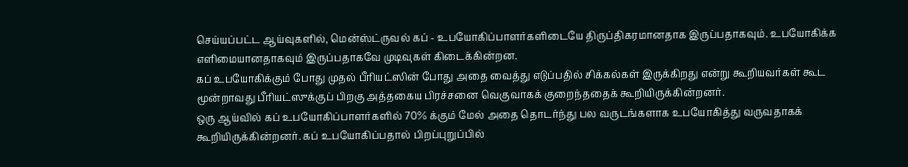செய்யப்பட்ட ஆய்வுகளில், மென்ஸ்ட்ருவல் கப் - உபயோகிப்பாளர்களிடையே திருப்திகரமானதாக இருப்பதாகவும். உபயோகிக்க எளிமையானதாகவும் இருப்பதாகவே முடிவுகள் கிடைக்கின்றன.
கப் உபயோகிக்கும் போது முதல் பீரியட்ஸின் போது அதை வைத்து எடுப்பதில் சிக்கல்கள் இருக்கிறது என்று கூறியவர்கள் கூட
மூன்றாவது பீரியட்ஸுக்குப் பிறகு அத்தகைய பிரச்சனை வெகுவாகக் குறைந்ததைக் கூறியிருக்கின்றனர்.
ஒரு ஆய்வில் கப் உபயோகிப்பாளர்களில் 70% க்கும் மேல் அதை தொடர்ந்து பல வருடங்களாக உபயோகித்து வருவதாகக் கூறியிருக்கின்றனர். கப் உபயோகிப்பதால் பிறப்புறுப்பில்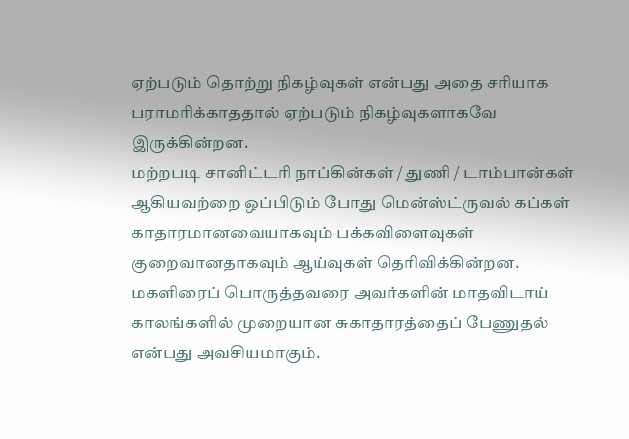ஏற்படும் தொற்று நிகழ்வுகள் என்பது அதை சரியாக பராமரிக்காததால் ஏற்படும் நிகழ்வுகளாகவே இருக்கின்றன.
மற்றபடி சானிட்டரி நாப்கின்கள் / துணி / டாம்பான்கள் ஆகியவற்றை ஒப்பிடும் போது மென்ஸ்ட்ருவல் கப்கள் காதாரமானவையாகவும் பக்கவிளைவுகள் குறைவானதாகவும் ஆய்வுகள் தெரிவிக்கின்றன.
மகளிரைப் பொருத்தவரை அவர்களின் மாதவிடாய் காலங்களில் முறையான சுகாதாரத்தைப் பேணுதல் என்பது அவசியமாகும்.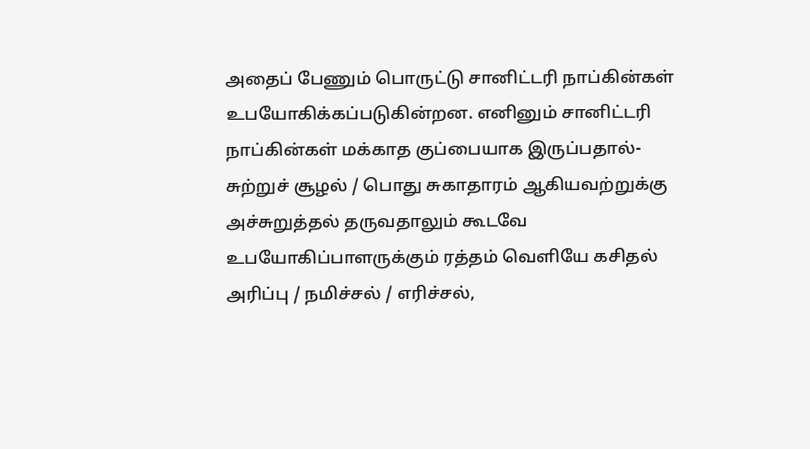அதைப் பேணும் பொருட்டு சானிட்டரி நாப்கின்கள் உபயோகிக்கப்படுகின்றன. எனினும் சானிட்டரி நாப்கின்கள் மக்காத குப்பையாக இருப்பதால்- சுற்றுச் சூழல் / பொது சுகாதாரம் ஆகியவற்றுக்கு அச்சுறுத்தல் தருவதாலும் கூடவே உபயோகிப்பாளருக்கும் ரத்தம் வெளியே கசிதல்
அரிப்பு / நமிச்சல் / எரிச்சல்,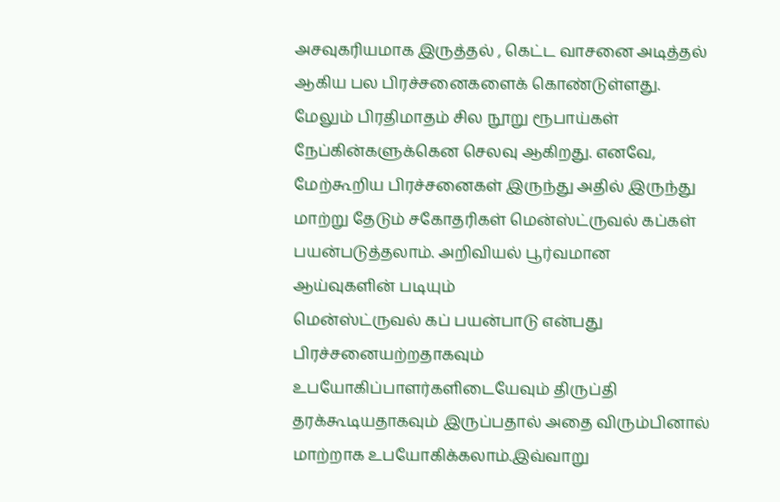அசவுகரியமாக இருத்தல் , கெட்ட வாசனை அடித்தல் ஆகிய பல பிரச்சனைகளைக் கொண்டுள்ளது.
மேலும் பிரதிமாதம் சில நூறு ரூபாய்கள் நேப்கின்களுக்கென செலவு ஆகிறது. எனவே, மேற்கூறிய பிரச்சனைகள் இருந்து அதில் இருந்து மாற்று தேடும் சகோதரிகள் மென்ஸ்ட்ருவல் கப்கள் பயன்படுத்தலாம். அறிவியல் பூர்வமான ஆய்வுகளின் படியும்
மென்ஸ்ட்ருவல் கப் பயன்பாடு என்பது பிரச்சனையற்றதாகவும் உபயோகிப்பாளர்களிடையேவும் திருப்தி தரக்கூடியதாகவும் இருப்பதால் அதை விரும்பினால் மாற்றாக உபயோகிக்கலாம்.இவ்வாறு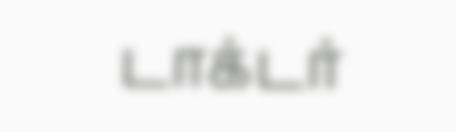டாக்டர்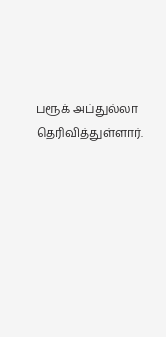பரூக் அப்துல்லா தெரிவித்துள்ளார்.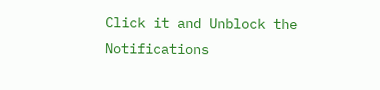Click it and Unblock the Notifications